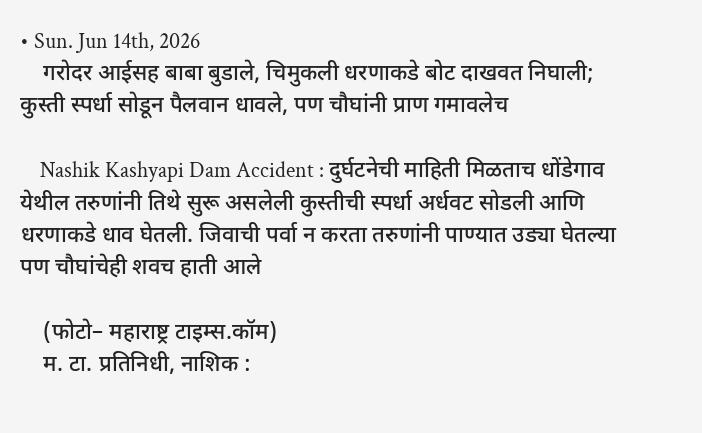• Sun. Jun 14th, 2026
    गरोदर आईसह बाबा बुडाले, चिमुकली धरणाकडे बोट दाखवत निघाली; कुस्ती स्पर्धा सोडून पैलवान धावले, पण चौघांनी प्राण गमावलेच

    Nashik Kashyapi Dam Accident : दुर्घटनेची माहिती मिळताच धोंडेगाव येथील तरुणांनी तिथे सुरू असलेली कुस्तीची स्पर्धा अर्धवट सोडली आणि धरणाकडे धाव घेतली. जिवाची पर्वा न करता तरुणांनी पाण्यात उड्या घेतल्या पण चौघांचेही शवच हाती आले

    (फोटो– महाराष्ट्र टाइम्स.कॉम)
    म. टा. प्रतिनिधी, नाशिक :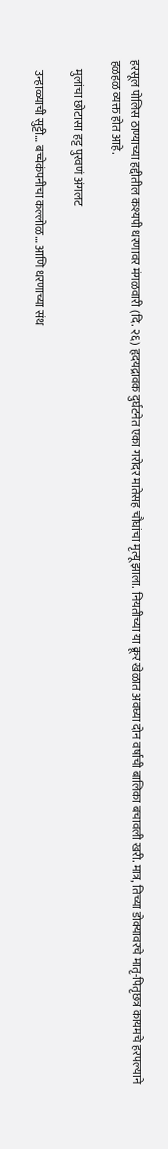हरसूल पोलिस ठाण्याच्या हद्दीतील कश्यपी धरणावर मंगळवारी (दि. २६) हृदयद्रावक दुर्घटनेत एका गरोदर मातेसह चौघांचा मृत्यू झाला. नियतीच्या या क्रूर खेळात अवघ्या दोन वर्षाची बालिका बचावली खरी. मात्र, तिच्या डोक्यावरचे मातृ-पितृछत्र कायमचे हरपल्याने हळहळ व्यक्त होत आहे.

    मुलांचा छोटासा हट्ट पुरवणं अंगलट

    उन्हाळ्याची सुट्टी… बच्चेकंपनीचा कल्लोळ… आणि धरणाच्या संथ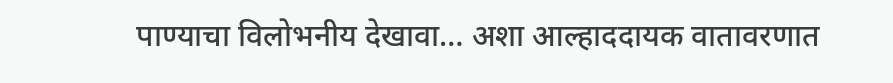पाण्याचा विलोभनीय देखावा… अशा आल्हाददायक वातावरणात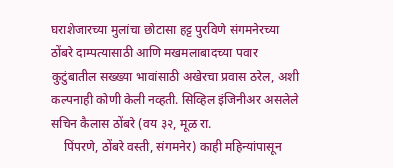घराशेजारच्या मुलांचा छोटासा हट्ट पुरविणे संगमनेरच्या ठोंबरे दाम्पत्यासाठी आणि मखमलाबादच्या पवार कुटुंबातील सख्ख्या भावांसाठी अखेरचा प्रवास ठरेल, अशी कल्पनाही कोणी केली नव्हती. सिव्हिल इंजिनीअर असलेले सचिन कैलास ठोंबरे (वय ३२, मूळ रा.
    पिंपरणे, ठोंबरे वस्ती, संगमनेर) काही महिन्यांपासून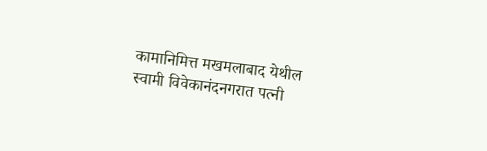कामानिमित्त मखमलाबाद येथील स्वामी विवेकानंदनगरात पत्नी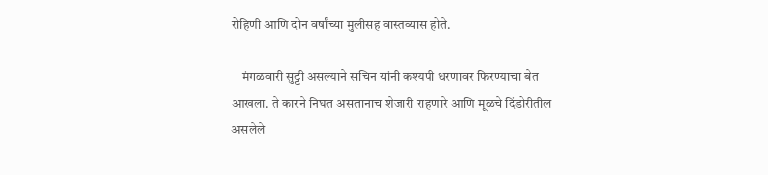रोहिणी आणि दोन वर्षांच्या मुलीसह वास्तव्यास होते.

    मंगळवारी सुट्टी असल्याने सचिन यांनी कश्यपी धरणावर फिरण्याचा बेत आखला. ते कारने निघत असतानाच शेजारी राहणारे आणि मूळचे दिंडोरीतील असलेले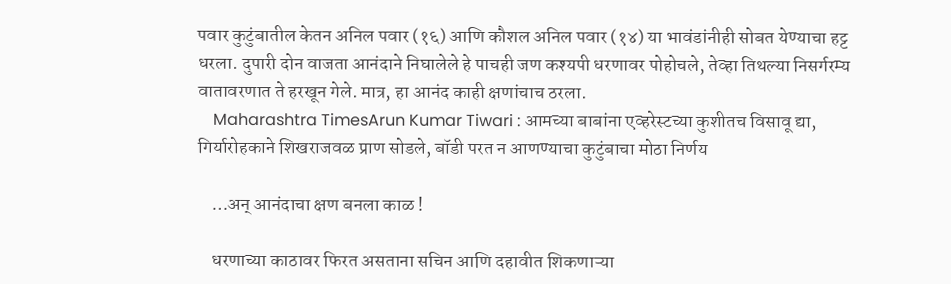पवार कुटुंबातील केतन अनिल पवार (१६) आणि कौशल अनिल पवार (१४) या भावंडांनीही सोबत येण्याचा हट्ट धरला. दुपारी दोन वाजता आनंदाने निघालेले हे पाचही जण कश्यपी धरणावर पोहोचले, तेव्हा तिथल्या निसर्गरम्य वातावरणात ते हरखून गेले. मात्र, हा आनंद काही क्षणांचाच ठरला.
    Maharashtra TimesArun Kumar Tiwari : आमच्या बाबांना एव्हरेस्टच्या कुशीतच विसावू द्या, गिर्यारोहकाने शिखराजवळ प्राण सोडले, बॉडी परत न आणण्याचा कुटुंबाचा मोठा निर्णय

    …अन् आनंदाचा क्षण बनला काळ !

    धरणाच्या काठावर फिरत असताना सचिन आणि दहावीत शिकणाऱ्या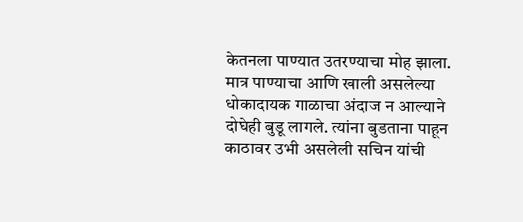केतनला पाण्यात उतरण्याचा मोह झाला. मात्र पाण्याचा आणि खाली असलेल्या धोकादायक गाळाचा अंदाज न आल्याने दोघेही बुडू लागले. त्यांना बुडताना पाहून काठावर उभी असलेली सचिन यांची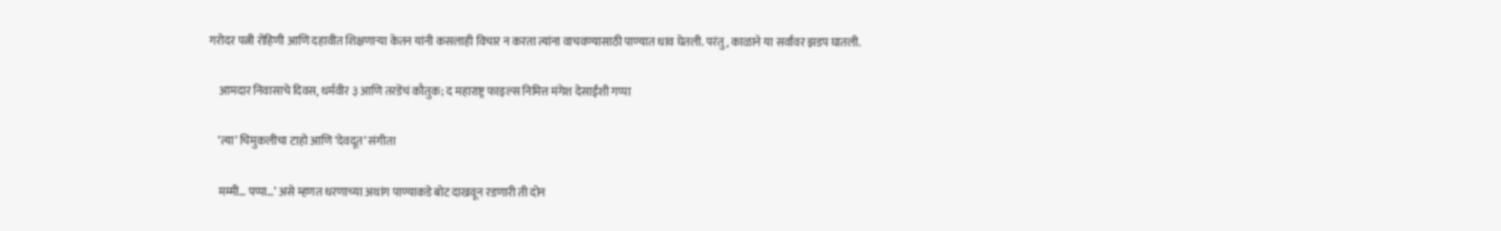गरोदर पत्नी रोहिणी आणि दहावीत शिक्षणाऱ्या केतन यांनी कसलाही विचार न करता त्यांना वाचवण्यासाठी पाण्यात धाव घेतली. परंतु, काळाने या सर्वांवर झडप घातली.

    आमदार निवासाचे दिवस, धर्मवीर ३ आणि तरडेंचं कौतुक; द महाराष्ट्र फाइल्स निमित्त मंगेश देसाईंशी गप्पा

    ‘त्या’ चिमुकलीचा टाहो आणि ‘देवदूत’ संगीता

    मम्मी… पप्पा…’ असे म्हणत धरणाच्या अथांग पाण्याकडे बोट दाखवून रडणारी ती दोन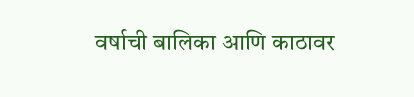वर्षाची बालिका आणि काठावर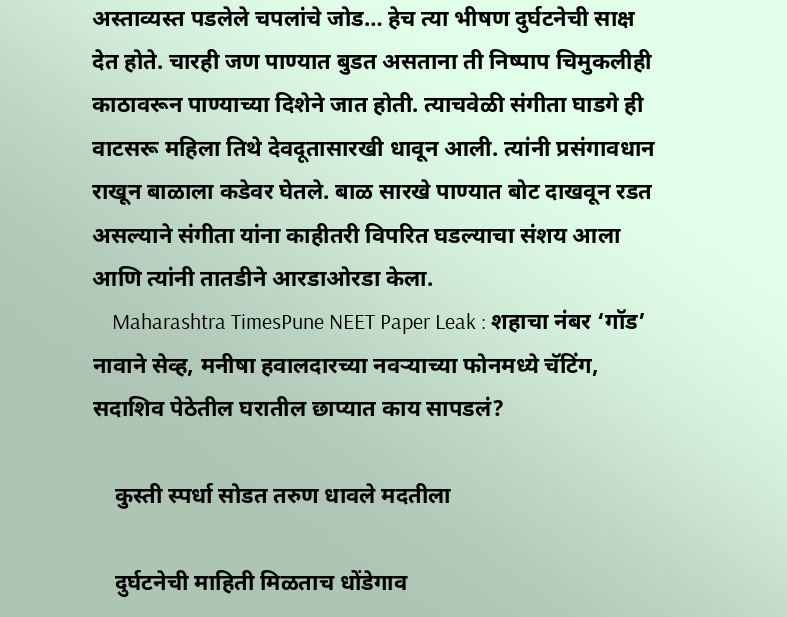अस्ताव्यस्त पडलेले चपलांचे जोड… हेच त्या भीषण दुर्घटनेची साक्ष देत होते. चारही जण पाण्यात बुडत असताना ती निष्पाप चिमुकलीही काठावरून पाण्याच्या दिशेने जात होती. त्याचवेळी संगीता घाडगे ही वाटसरू महिला तिथे देवदू‌तासारखी धावून आली. त्यांनी प्रसंगावधान राखून बाळाला कडेवर घेतले. बाळ सारखे पाण्यात बोट दाखवून रडत असल्याने संगीता यांना काहीतरी विपरित घडल्याचा संशय आला आणि त्यांनी तातडीने आरडाओरडा केला.
    Maharashtra TimesPune NEET Paper Leak : शहाचा नंबर ‘गॉड’ नावाने सेव्ह, मनीषा हवालदारच्या नवऱ्याच्या फोनमध्ये चॅटिंग, सदाशिव पेठेतील घरातील छाप्यात काय सापडलं?

    कुस्ती स्पर्धा सोडत तरुण धावले मदतीला

    दुर्घटनेची माहिती मिळताच धोंडेगाव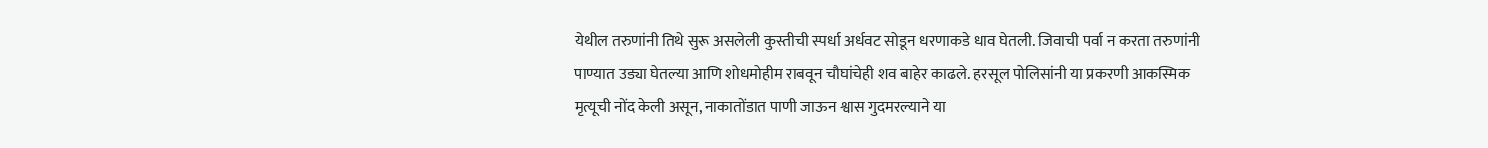येथील तरुणांनी तिथे सुरू असलेली कुस्तीची स्पर्धा अर्धवट सोडून धरणाकडे धाव घेतली. जिवाची पर्वा न करता तरुणांनी पाण्यात उड्या घेतल्या आणि शोधमोहीम राबवून चौघांचेही शव बाहेर काढले. हरसूल पोलिसांनी या प्रकरणी आकस्मिक मृत्यूची नोंद केली असून, नाकातोंडात पाणी जाऊन श्वास गुदमरल्याने या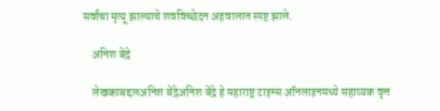सर्वांचा मृत्यू झाल्याचे शवविच्छेदन अहवालात स्पष्ट झाले.

    अनिश बेंद्रे

    लेखकाबद्दलअनिश बेंद्रेअनिश बेंद्रे हे महाराष्ट्र टाइम्स ऑनलाइनमध्ये सहाय्यक वृत्त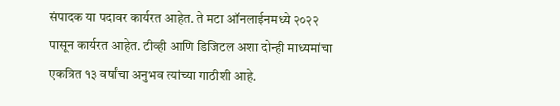संपादक या पदावर कार्यरत आहेत. ते मटा ऑनलाईनमध्ये २०२२ पासून कार्यरत आहेत. टीव्ही आणि डिजिटल अशा दोन्ही माध्यमांचा एकत्रित १३ वर्षांचा अनुभव त्यांच्या गाठीशी आहे.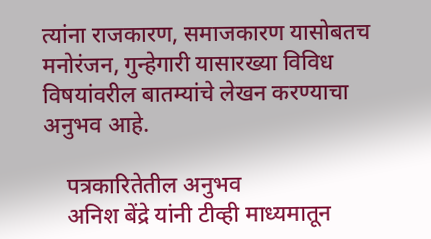त्यांना राजकारण, समाजकारण यासोबतच मनोरंजन, गुन्हेगारी यासारख्या विविध विषयांवरील बातम्यांचे लेखन करण्याचा अनुभव आहे.

    पत्रकारितेतील अनुभव
    अनिश बेंद्रे यांनी टीव्ही माध्यमातून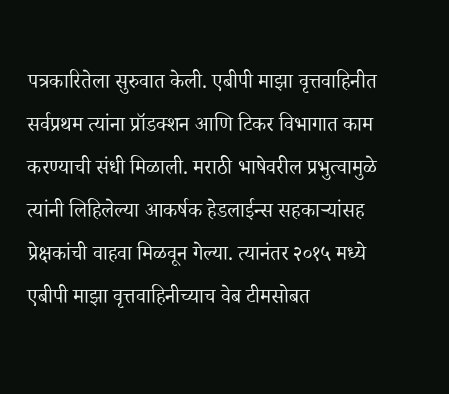पत्रकारितेला सुरुवात केली. एबीपी माझा वृत्तवाहिनीत सर्वप्रथम त्यांना प्रॉडक्शन आणि टिकर विभागात काम करण्याची संधी मिळाली. मराठी भाषेवरील प्रभुत्वामुळे त्यांनी लिहिलेल्या आकर्षक हेडलाईन्स सहकाऱ्यांसह प्रेक्षकांची वाहवा मिळवून गेल्या. त्यानंतर २०१५ मध्ये एबीपी माझा वृत्तवाहिनीच्याच वेब टीमसोबत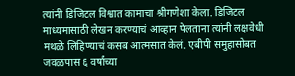त्यांनी डिजिटल विश्वात कामाचा श्रीगणेशा केला. डिजिटल माध्यमासाठी लेखन करण्याचं आव्हान पेलताना त्यांनी लक्षवेधी मथळे लिहिण्याचं कसब आत्मसात केलं. एबीपी समुहासोबत जवळपास ६ वर्षांच्या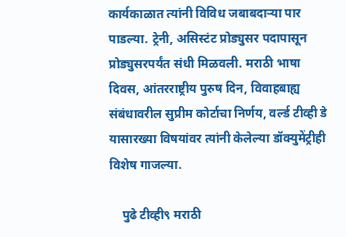कार्यकाळात त्यांनी विविध जबाबदाऱ्या पार पाडल्या. ट्रेनी, असिस्टंट प्रोड्युसर पदापासून प्रोड्युसरपर्यंत संधी मिळवली. मराठी भाषा दिवस, आंतरराष्ट्रीय पुरुष दिन, विवाहबाह्य संबंधावरील सुप्रीम कोर्टाचा निर्णय, वर्ल्ड टीव्ही डे यासारख्या विषयांवर त्यांनी केलेल्या डॉक्युमेंट्रीही विशेष गाजल्या.

    पुढे टीव्ही९ मराठी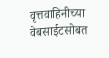वृत्तवाहिनीच्या वेबसाईटसोबत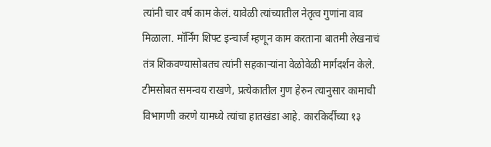त्यांनी चार वर्ष काम केलं. यावेळी त्यांच्यातील नेतृत्व गुणांना वाव मिळाला. मॉर्निंग शिफ्ट इन्चार्ज म्हणून काम करताना बातमी लेखनाचं तंत्र शिकवण्यासोबतच त्यांनी सहकाऱ्यांना वेळोवेळी मार्गदर्शन केले. टीमसोबत समन्वय राखणे, प्रत्येकातील गुण हेरुन त्यानुसार कामाची विभागणी करणे यामध्ये त्यांचा हातखंडा आहे. कारकिर्दीच्या १३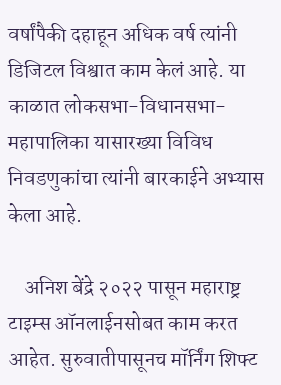वर्षांपैकी दहाहून अधिक वर्ष त्यांनी डिजिटल विश्वात काम केलं आहे. या काळात लोकसभा-विधानसभा-महापालिका यासारख्या विविध निवडणुकांचा त्यांनी बारकाईने अभ्यास केला आहे.

    अनिश बेंद्रे २०२२ पासून महाराष्ट्र टाइम्स ऑनलाईनसोबत काम करत आहेत. सुरुवातीपासूनच मॉर्निंग शिफ्ट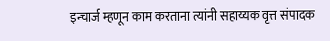इन्चार्ज म्हणून काम करताना त्यांनी सहाय्यक वृत्त संपादक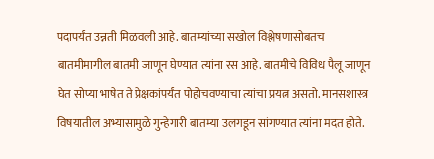पदापर्यंत उन्नती मिळवली आहे. बातम्यांच्या सखोल विश्लेषणासोबतच बातमीमागील बातमी जाणून घेण्यात त्यांना रस आहे. बातमीचे विविध पैलू जाणून घेत सोप्या भाषेत ते प्रेक्षकांपर्यंत पोहोचवण्याचा त्यांचा प्रयत्न असतो. मानसशास्त्र विषयातील अभ्यासामुळे गुन्हेगारी बातम्या उलगडून सांगण्यात त्यांना मदत होते.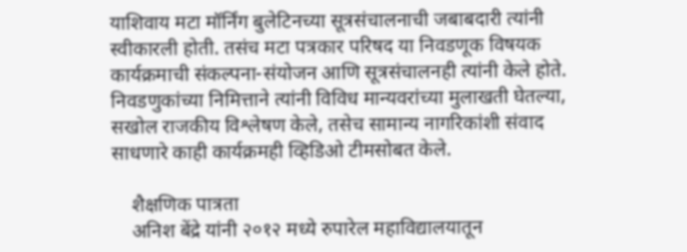याशिवाय मटा मॉर्निंग बुलेटिनच्या सूत्रसंचालनाची जबाबदारी त्यांनी स्वीकारली होती. तसंच मटा पत्रकार परिषद या निवडणूक विषयक कार्यक्रमाची संकल्पना-संयोजन आणि सूत्रसंचालनही त्यांनी केले होते. निवडणुकांच्या निमित्ताने त्यांनी विविध मान्यवरांच्या मुलाखती घेतल्या, सखोल राजकीय विश्लेषण केले, तसेच सामान्य नागरिकांशी संवाद साधणारे काही कार्यक्रमही व्हिडिओ टीमसोबत केले.

    शैक्षणिक पात्रता
    अनिश बेंद्रे यांनी २०१२ मध्ये रुपारेल महाविद्यालयातून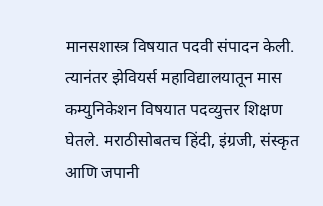मानसशास्त्र विषयात पदवी संपादन केली. त्यानंतर झेवियर्स महाविद्यालयातून मास कम्युनिकेशन विषयात पदव्युत्तर शिक्षण घेतले. मराठीसोबतच हिंदी, इंग्रजी, संस्कृत आणि जपानी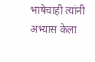भाषेचाही त्यांनी अभ्यास केला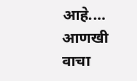आहे.… आणखी वाचा